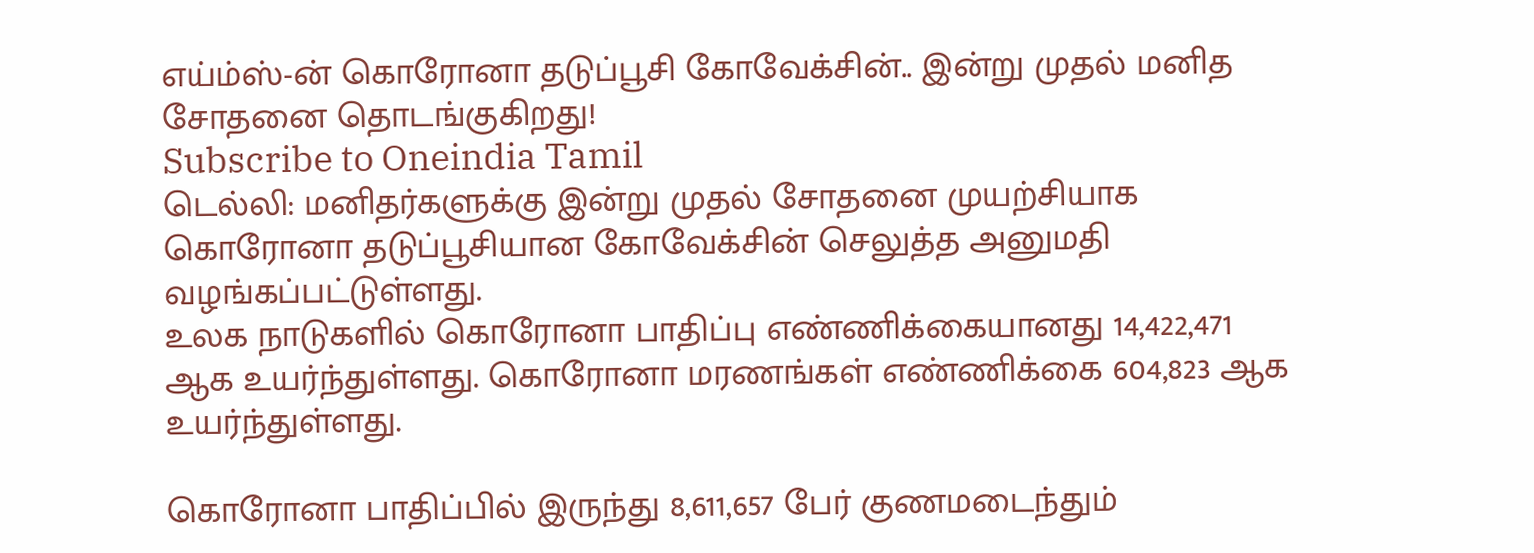எய்ம்ஸ்-ன் கொரோனா தடுப்பூசி கோவேக்சின்.. இன்று முதல் மனித சோதனை தொடங்குகிறது!
Subscribe to Oneindia Tamil
டெல்லி: மனிதர்களுக்கு இன்று முதல் சோதனை முயற்சியாக கொரோனா தடுப்பூசியான கோவேக்சின் செலுத்த அனுமதி வழங்கப்பட்டுள்ளது.
உலக நாடுகளில் கொரோனா பாதிப்பு எண்ணிக்கையானது 14,422,471 ஆக உயர்ந்துள்ளது. கொரோனா மரணங்கள் எண்ணிக்கை 604,823 ஆக உயர்ந்துள்ளது.

கொரோனா பாதிப்பில் இருந்து 8,611,657 பேர் குணமடைந்தும்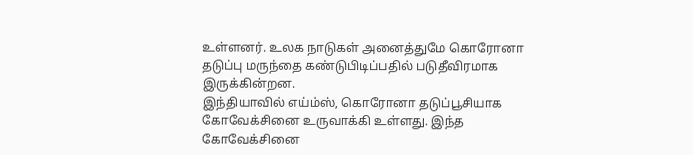உள்ளனர். உலக நாடுகள் அனைத்துமே கொரோனா தடுப்பு மருந்தை கண்டுபிடிப்பதில் படுதீவிரமாக இருக்கின்றன.
இந்தியாவில் எய்ம்ஸ், கொரோனா தடுப்பூசியாக கோவேக்சினை உருவாக்கி உள்ளது. இந்த கோவேக்சினை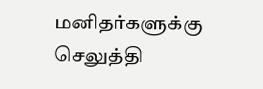மனிதர்களுக்கு செலுத்தி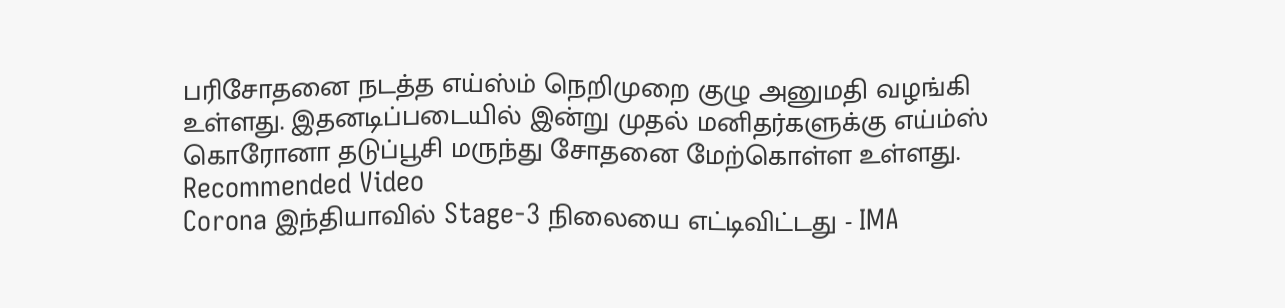பரிசோதனை நடத்த எய்ஸ்ம் நெறிமுறை குழு அனுமதி வழங்கி உள்ளது. இதனடிப்படையில் இன்று முதல் மனிதர்களுக்கு எய்ம்ஸ் கொரோனா தடுப்பூசி மருந்து சோதனை மேற்கொள்ள உள்ளது.
Recommended Video
Corona இந்தியாவில் Stage-3 நிலையை எட்டிவிட்டது - IMA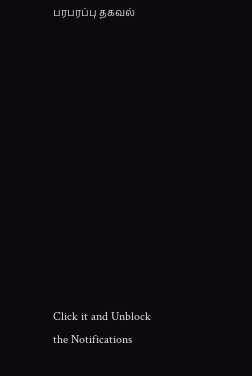பரபரப்பு தகவல்












Click it and Unblock the Notifications